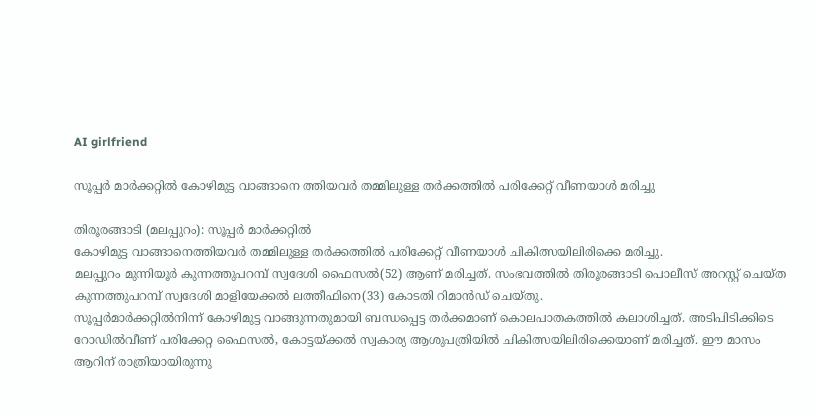AI girlfriend

സൂപ്പർ മാർക്കറ്റിൽ കോഴിമുട്ട വാങ്ങാനെ ത്തിയവർ തമ്മിലുള്ള തർക്കത്തിൽ പരിക്കേറ്റ് വീണയാൾ മരിച്ചു

തിരൂരങ്ങാടി (മലപ്പുറം): സൂപ്പർ മാർക്കറ്റിൽ
കോഴിമുട്ട വാങ്ങാനെത്തിയവർ തമ്മിലുള്ള തർക്കത്തിൽ പരിക്കേറ്റ് വീണയാൾ ചികിത്സയിലിരിക്കെ മരിച്ചു.
മലപ്പുറം മുന്നിയൂർ കുന്നത്തുപറമ്പ് സ്വദേശി ഫൈസൽ(52) ആണ് മരിച്ചത്. സംഭവത്തിൽ തിരൂരങ്ങാടി പൊലീസ് അറസ്റ്റ് ചെയ്ത കുന്നത്തുപറമ്പ് സ്വദേശി മാളിയേക്കൽ ലത്തീഫിനെ(33) കോടതി റിമാൻഡ് ചെയ്തു.
സൂപ്പർമാർക്കറ്റില്‍നിന്ന്‌ കോഴിമുട്ട വാങ്ങുന്നതുമായി ബന്ധപ്പെട്ട തർക്കമാണ് കൊലപാതകത്തിൽ കലാശിച്ചത്. അടിപിടിക്കിടെ റോഡില്‍വീണ്‌ പരിക്കേറ്റ ഫൈസൽ, കോട്ടയ്‌ക്കല്‍ സ്വകാര്യ ആശുപത്രിയില്‍ ചികിത്സയിലിരിക്കെയാണ് മരിച്ചത്. ഈ മാസം ആറിന്‌ രാത്രിയായിരുന്നു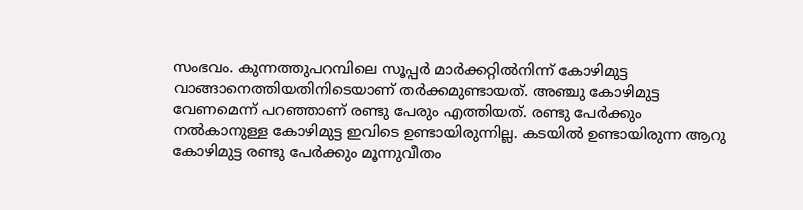സംഭവം. കുന്നത്തുപറമ്പിലെ സൂപ്പർ മാർക്കറ്റില്‍നിന്ന്‌ കോഴിമുട്ട വാങ്ങാനെത്തിയതിനിടെയാണ്‌ തർക്കമുണ്ടായത്‌. അഞ്ചു കോഴിമുട്ട വേണമെന്ന് പറഞ്ഞാണ് രണ്ടു പേരും എത്തിയത്. രണ്ടു പേർക്കും നൽകാനുള്ള കോഴിമുട്ട ഇവിടെ ഉണ്ടായിരുന്നില്ല. കടയിൽ ഉണ്ടായിരുന്ന ആറു കോഴിമുട്ട രണ്ടു പേർക്കും മൂന്നുവീതം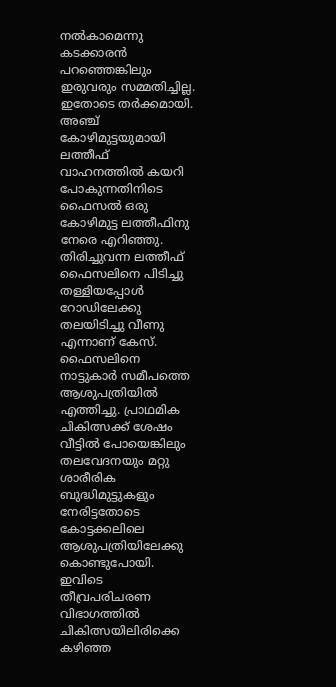നൽകാമെന്നു കടക്കാരൻ പറഞ്ഞെങ്കിലും ഇരുവരും സമ്മതിച്ചില്ല.
ഇതോടെ തർക്കമായി. അഞ്ച് കോഴിമുട്ടയുമായി ലത്തീഫ് വാഹനത്തിൽ കയറി പോകുന്നതിനിടെ ഫൈസൽ ഒരു കോഴിമുട്ട ലത്തീഫിനു നേരെ എറിഞ്ഞു. തിരിച്ചുവന്ന ലത്തീഫ് ഫൈസലിനെ പിടിച്ചു തള്ളിയപ്പോൾ റോഡിലേക്കു തലയിടിച്ചു വീണു എന്നാണ് കേസ്. ഫൈസലിനെ നാട്ടുകാർ സമീപത്തെ ആശുപത്രിയിൽ എത്തിച്ചു. പ്രാഥമിക ചികിത്സക്ക് ശേഷം വീട്ടിൽ പോയെങ്കിലും തലവേദനയും മറ്റു ശാരീരിക ബുദ്ധിമുട്ടുകളും നേരിട്ടതോടെ കോട്ടക്കലിലെ ആശുപത്രിയിലേക്കു കൊണ്ടുപോയി. ഇവിടെ തീവ്രപരിചരണ വിഭാഗത്തിൽ ചികിത്സയിലിരിക്കെ കഴിഞ്ഞ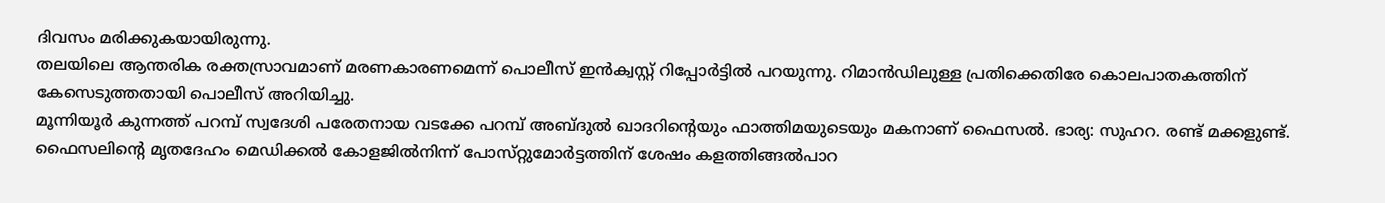ദിവസം മരിക്കുകയായിരുന്നു.
തലയിലെ ആന്തരിക രക്തസ്രാവമാണ് മരണകാരണമെന്ന് പൊലീസ് ഇൻക്വസ്റ്റ് റിപ്പോർട്ടിൽ പറയുന്നു. റിമാന്‍ഡിലുള്ള പ്രതിക്കെതിരേ കൊലപാതകത്തിന്‌ കേസെടുത്തതായി പൊലീസ്‌ അറിയിച്ചു.
മൂന്നിയൂർ കുന്നത്ത് പറമ്പ് സ്വദേശി പരേതനായ വടക്കേ പറമ്പ് അബ്ദുൽ ഖാദറിന്റെയും ഫാത്തിമയുടെയും മകനാണ് ഫൈസൽ. ഭാര്യ: സുഹറ. രണ്ട് മക്കളുണ്ട്. ഫൈസലിന്റെ മൃതദേഹം മെഡിക്കല്‍ കോളജില്‍നിന്ന്‌ പോസ്‌റ്റുമോർട്ടത്തിന് ശേഷം കളത്തിങ്ങല്‍പാറ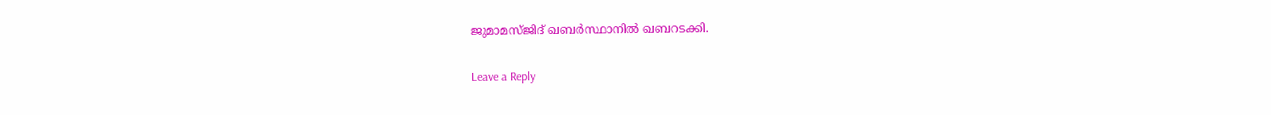ജുമാമസ്‌ജിദ്‌ ഖബർസ്ഥാനില്‍ ഖബറടക്കി.

Leave a Reply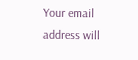Your email address will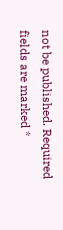not be published. Required fields are marked *